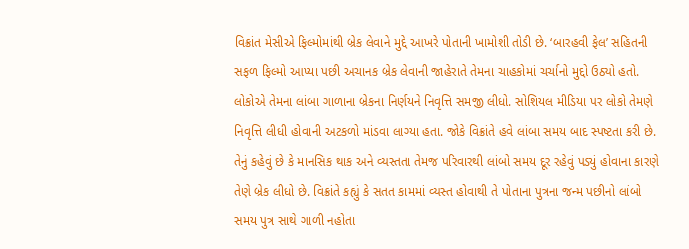વિક્રાંત મેસીએ ફિલ્મોમાંથી બ્રેક લેવાને મુદ્દે આખરે પોતાની ખામોશી તોડી છે. ‘બારહવી ફેલ’ સહિતની સફળ ફિલ્મો આપ્યા પછી અચાનક બ્રેક લેવાની જાહેરાતે તેમના ચાહકોમાં ચર્ચાનો મુદ્દો ઉઠ્યો હતો. લોકોએ તેમના લાંબા ગાળાના બ્રેકના નિર્ણયને નિવૃત્તિ સમજી લીધો. સોશિયલ મીડિયા પર લોકો તેમણે નિવૃત્તિ લીધી હોવાની અટકળો માંડવા લાગ્યા હતા. જોકે વિક્રાંતે હવે લાંબા સમય બાદ સ્પષ્ટતા કરી છે. તેનું કહેવું છે કે માનસિક થાક અને વ્યસ્તતા તેમજ પરિવારથી લાંબો સમય દૂર રહેવું પડ્યું હોવાના કારણે તેણે બ્રેક લીધો છે. વિક્રાંતે કહ્યું કે સતત કામમાં વ્યસ્ત હોવાથી તે પોતાના પુત્રના જન્મ પછીનો લાંબો સમય પુત્ર સાથે ગાળી નહોતા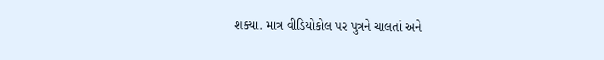શક્યા. માત્ર વીડિયોકોલ પર પુત્રને ચાલતાં અને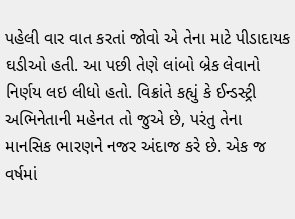પહેલી વાર વાત કરતાં જોવો એ તેના માટે પીડાદાયક ઘડીઓ હતી. આ પછી તેણે લાંબો બ્રેક લેવાનો નિર્ણય લઇ લીધો હતો. વિક્રાંતે કહ્યું કે ઈન્ડસ્ટ્રી અભિનેતાની મહેનત તો જુએ છે, પરંતુ તેના માનસિક ભારણને નજર અંદાજ કરે છે. એક જ વર્ષમાં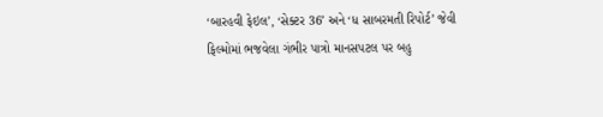‘બારહવી ફેઇલ’, ‘સેક્ટર 36’ અને ‘ધ સાબરમતી રિપોર્ટ’ જેવી ફિલ્મોમાં ભજવેલા ગંભીર પાત્રો માનસપટલ પર બહુ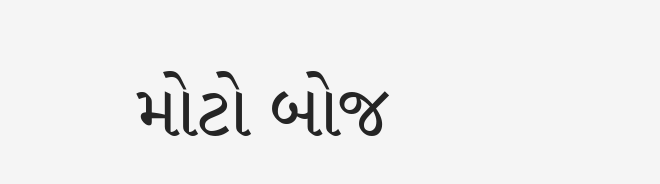મોટો બોજ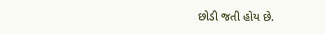છોડી જતી હોય છે.